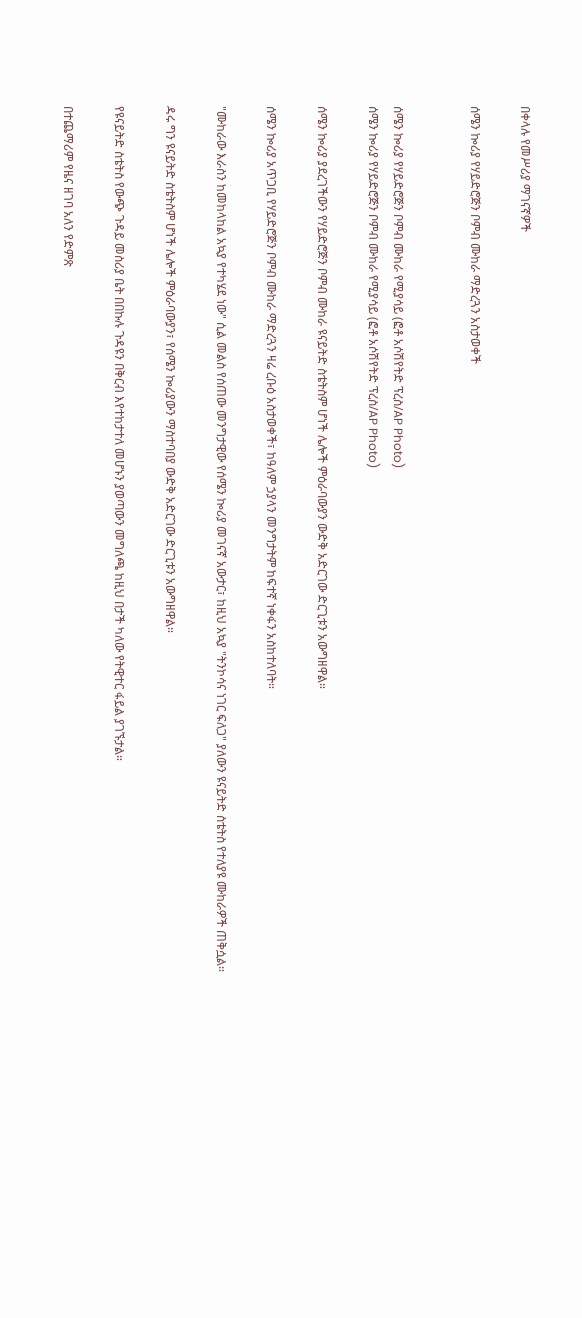በቀላሉ የመሥሪያ ማገናኛዎች

ሰሜን ኰሪያ የሃይድሮጅን ቦምብ ሙከራ ማድረጓን አስታወቀች


ሰሜን ኰሪያ የሃይድሮጅን ቦምብ ሙከራ የሚያሳይ (ፎቶ አሶሽየትድ ፕረስ/AP Photo)
ሰሜን ኰሪያ የሃይድሮጅን ቦምብ ሙከራ የሚያሳይ (ፎቶ አሶሽየትድ ፕረስ/AP Photo)

ሰሜን ኰሪያ ያደረገችውን የሃይድሮጅን ቦምብ ሙከራ ዩናይትድ ስቴትስም ሆነች ሌሎች ምዕራባውያን ውድቅ አድርገው ድርጊቱን አውግዘዋል።

ሰሜን ኰሪያ አጥጋቢ የሃይድሮጅን ቦምብ ሙከራ ማድረጓን ዛሬ ረቡዕ አስታወቀች፣ ከዓለም ኃያላን መንግታትም ከፍተኛ ነቀፋን አስከተለባት።

"ሙከራው እራስን ከመከላከል አኳያ የተካሄደ ነው" ሲል መልስ የሰጠው መንግታዊው የሰሜን ኰሪያ መገናኛ አውታር፣ ከዚህ አኳያ "ትንኮሳና ነገር ፍለጋ" ያለውን ዩናይትድ ስቴትስ የተለያዩ ሙከራዎች ጠቅሷል።

ዳሩ ግን ዩናይትድ ስቴትስም ሆነች ሌሎች ምዕራባውያን፣ የሰሜን ኰሪያውን ማስተባበያ ውድቅ አድርገው ድርጊቱን አውግዘዋል።

የዩናይትድ ስቴትስ የውጭ ጉዳይ መስሪያ ቤት በበኩሉ ጉዳዩን በቅርብ እየተከታተለ መሆኑን ያወጣውን መግለጫ ከዚህ በታች ካለው የትዊተር ፋይል ያገኙታል።

በተጨማሪም የዜና ዘገባ አለን የድምጽ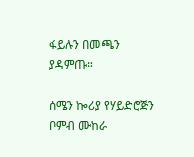ፋይሉን በመጫን ያዳምጡ።

ሰሜን ኰሪያ የሃይድሮጅን ቦምብ ሙከራ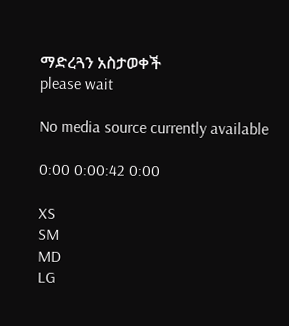ማድረጓን አስታወቀች
please wait

No media source currently available

0:00 0:00:42 0:00

XS
SM
MD
LG